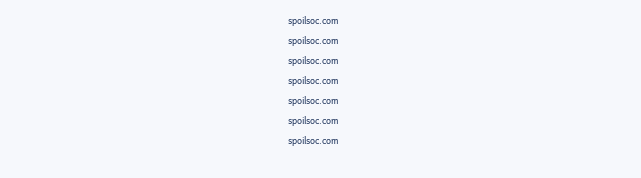spoilsoc.com
spoilsoc.com
spoilsoc.com
spoilsoc.com
spoilsoc.com
spoilsoc.com
spoilsoc.com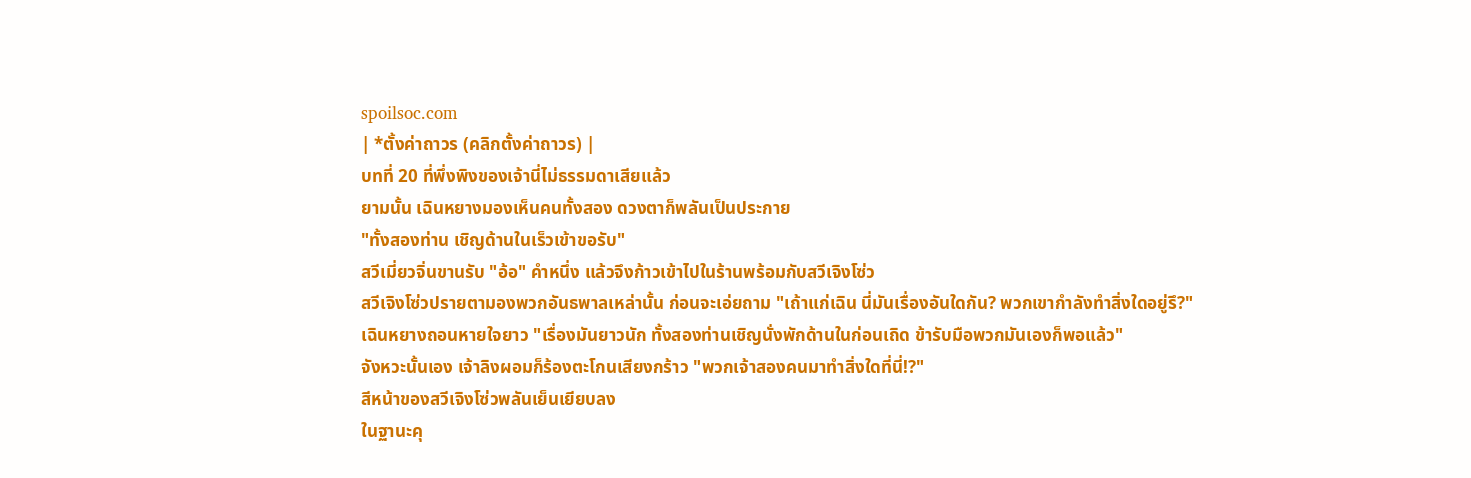spoilsoc.com
| *ตั้งค่าถาวร (คลิกตั้งค่าถาวร) |
บทที่ 20 ที่พึ่งพิงของเจ้านี่ไม่ธรรมดาเสียแล้ว
ยามนั้น เฉินหยางมองเห็นคนทั้งสอง ดวงตาก็พลันเป็นประกาย
"ทั้งสองท่าน เชิญด้านในเร็วเข้าขอรับ"
สวีเมี่ยวจิ่นขานรับ "อ้อ" คำหนึ่ง แล้วจึงก้าวเข้าไปในร้านพร้อมกับสวีเจิงโซ่ว
สวีเจิงโซ่วปรายตามองพวกอันธพาลเหล่านั้น ก่อนจะเอ่ยถาม "เถ้าแก่เฉิน นี่มันเรื่องอันใดกัน? พวกเขากำลังทำสิ่งใดอยู่รึ?"
เฉินหยางถอนหายใจยาว "เรื่องมันยาวนัก ทั้งสองท่านเชิญนั่งพักด้านในก่อนเถิด ข้ารับมือพวกมันเองก็พอแล้ว"
จังหวะนั้นเอง เจ้าลิงผอมก็ร้องตะโกนเสียงกร้าว "พวกเจ้าสองคนมาทำสิ่งใดที่นี่!?"
สีหน้าของสวีเจิงโซ่วพลันเย็นเยียบลง
ในฐานะคุ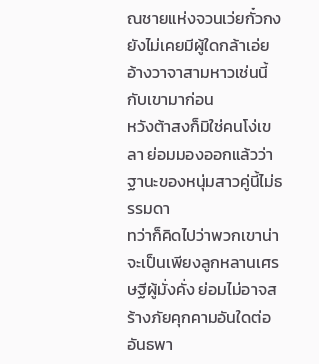ณชายแห่งจวนเว่ยกั๋วกง ยังไม่เคยมีผู้ใดกล้าเอ่ยอ้างวาจาสามหาวเช่นนี้กับเขามาก่อน
หวังต้าสงก็มิใช่คนโง่เขลา ย่อมมองออกแล้วว่าฐานะของหนุ่มสาวคู่นี้ไม่ธรรมดา
ทว่าก็คิดไปว่าพวกเขาน่าจะเป็นเพียงลูกหลานเศรษฐีผู้มั่งคั่ง ย่อมไม่อาจสร้างภัยคุกคามอันใดต่ออันธพา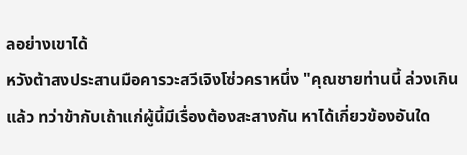ลอย่างเขาได้
หวังต้าสงประสานมือคารวะสวีเจิงโซ่วคราหนึ่ง "คุณชายท่านนี้ ล่วงเกินแล้ว ทว่าข้ากับเถ้าแก่ผู้นี้มีเรื่องต้องสะสางกัน หาได้เกี่ยวข้องอันใด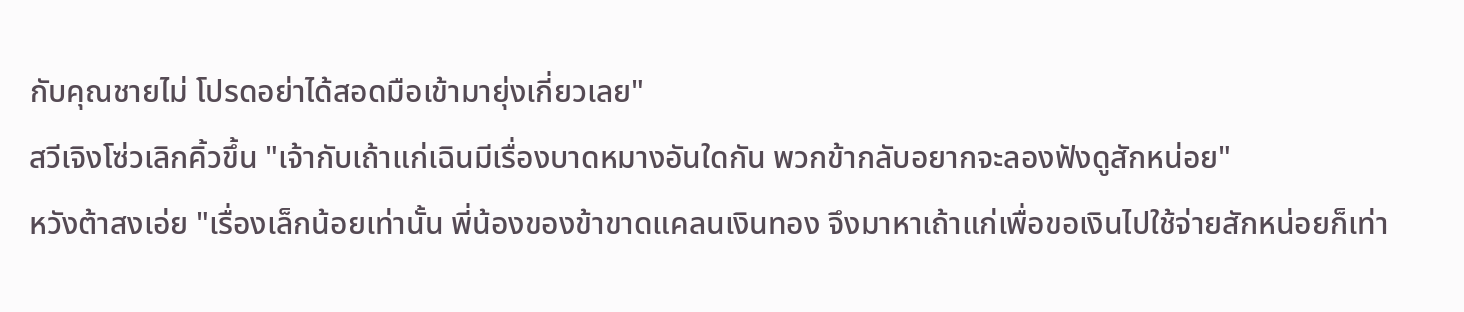กับคุณชายไม่ โปรดอย่าได้สอดมือเข้ามายุ่งเกี่ยวเลย"
สวีเจิงโซ่วเลิกคิ้วขึ้น "เจ้ากับเถ้าแก่เฉินมีเรื่องบาดหมางอันใดกัน พวกข้ากลับอยากจะลองฟังดูสักหน่อย"
หวังต้าสงเอ่ย "เรื่องเล็กน้อยเท่านั้น พี่น้องของข้าขาดแคลนเงินทอง จึงมาหาเถ้าแก่เพื่อขอเงินไปใช้จ่ายสักหน่อยก็เท่า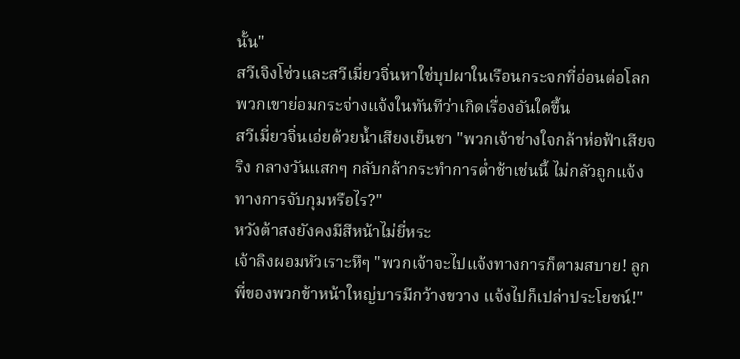นั้น"
สวีเจิงโซ่วและสวีเมี่ยวจิ่นหาใช่บุปผาในเรือนกระจกที่อ่อนต่อโลก พวกเขาย่อมกระจ่างแจ้งในทันทีว่าเกิดเรื่องอันใดขึ้น
สวีเมี่ยวจิ่นเอ่ยด้วยน้ำเสียงเย็นชา "พวกเจ้าช่างใจกล้าห่อฟ้าเสียจริง กลางวันแสกๆ กลับกล้ากระทำการต่ำช้าเช่นนี้ ไม่กลัวถูกแจ้งทางการจับกุมหรือไร?"
หวังต้าสงยังคงมีสีหน้าไม่ยี่หระ
เจ้าลิงผอมหัวเราะหึๆ "พวกเจ้าจะไปแจ้งทางการก็ตามสบาย! ลูกพี่ของพวกข้าหน้าใหญ่บารมีกว้างขวาง แจ้งไปก็เปล่าประโยชน์!"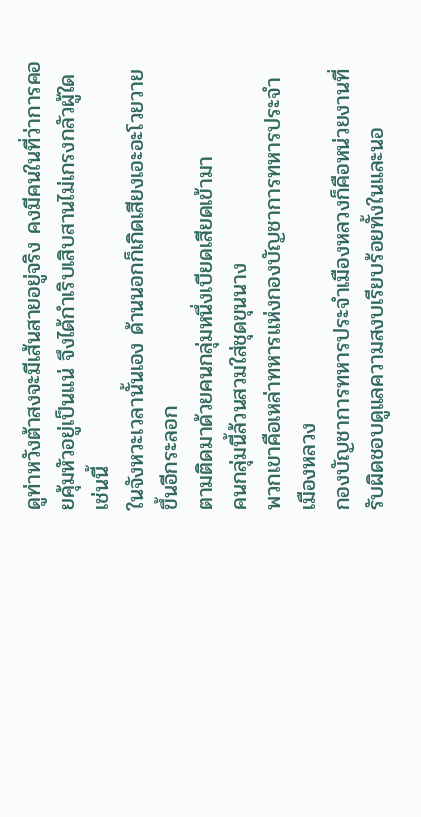ดูท่าหวังต้าสงจะมีเส้นสายอยู่จริง คงมีคนในที่ว่าการคอยคุ้มหัวอยู่เป็นแน่ จึงได้กำเริบเสิบสานไม่เกรงกลัวผู้ใดเช่นนี้
ในจังหวะเวลานั้นเอง ด้านนอกก็เกิดเสียงเอะอะโวยวายขึ้นอีกระลอก
ตามติดมาด้วยคนกลุ่มหนึ่งเบียดเสียดเข้ามา
คนกลุ่มนี้ล้วนสวมใส่ชุดขุนนาง
พวกเขาคือเหล่าทหารแห่งกองบัญชาการทหารประจำเมืองหลวง
กองบัญชาการทหารประจำเมืองหลวงก็คือหน่วยงานที่รับผิดชอบดูแลความสงบเรียบร้อยทั้งในและนอ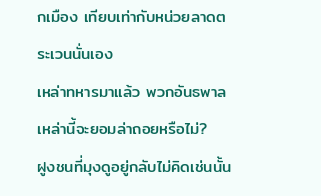กเมือง เทียบเท่ากับหน่วยลาดตระเวนนั่นเอง
เหล่าทหารมาแล้ว พวกอันธพาลเหล่านี้จะยอมล่าถอยหรือไม่?
ฝูงชนที่มุงดูอยู่กลับไม่คิดเช่นนั้น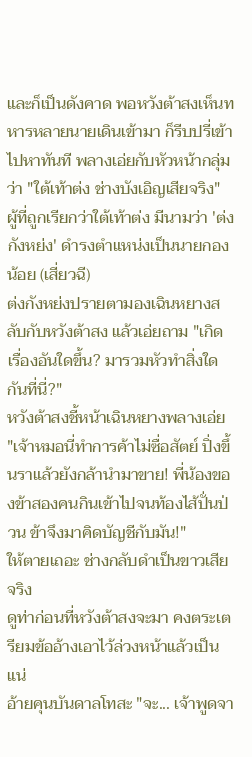และก็เป็นดังคาด พอหวังต้าสงเห็นทหารหลายนายเดินเข้ามา ก็รีบปรี่เข้าไปหาทันที พลางเอ่ยกับหัวหน้ากลุ่มว่า "ใต้เท้าต่ง ช่างบังเอิญเสียจริง"
ผู้ที่ถูกเรียกว่าใต้เท้าต่ง มีนามว่า 'ต่งกังหย่ง' ดำรงตำแหน่งเป็นนายกองน้อย (เสี่ยวฉี)
ต่งกังหย่งปรายตามองเฉินหยางสลับกับหวังต้าสง แล้วเอ่ยถาม "เกิดเรื่องอันใดขึ้น? มารวมหัวทำสิ่งใดกันที่นี่?"
หวังต้าสงชี้หน้าเฉินหยางพลางเอ่ย "เจ้าหมอนี่ทำการค้าไม่ซื่อสัตย์ ปิ่งขึ้นราแล้วยังกล้านำมาขาย! พี่น้องของข้าสองคนกินเข้าไปจนท้องไส้ปั่นป่วน ข้าจึงมาคิดบัญชีกับมัน!"
ให้ตายเถอะ ช่างกลับดำเป็นขาวเสียจริง
ดูท่าก่อนที่หวังต้าสงจะมา คงตระเตรียมข้ออ้างเอาไว้ล่วงหน้าแล้วเป็นแน่
อ้ายคุนบันดาลโทสะ "จะ... เจ้าพูดจา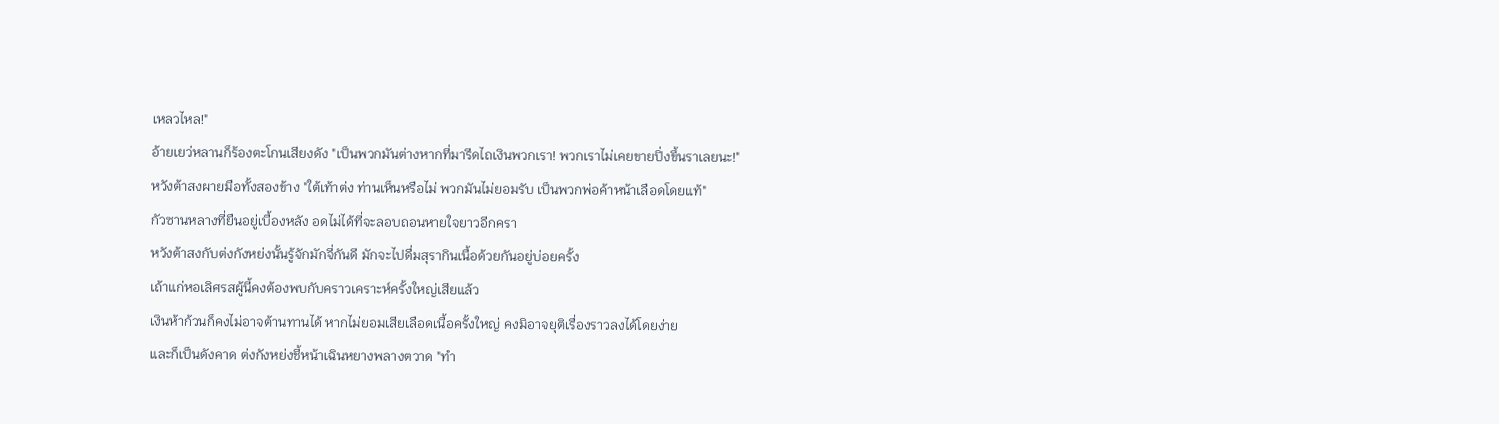เหลวไหล!"
อ้ายเยว่หลานก็ร้องตะโกนเสียงดัง "เป็นพวกมันต่างหากที่มารีดไถเงินพวกเรา! พวกเราไม่เคยขายปิ่งขึ้นราเลยนะ!"
หวังต้าสงผายมือทั้งสองข้าง "ใต้เท้าต่ง ท่านเห็นหรือไม่ พวกมันไม่ยอมรับ เป็นพวกพ่อค้าหน้าเลือดโดยแท้"
กัวซานหลางที่ยืนอยู่เบื้องหลัง อดไม่ได้ที่จะลอบถอนหายใจยาวอีกครา
หวังต้าสงกับต่งกังหย่งนั้นรู้จักมักจี่กันดี มักจะไปดื่มสุรากินเนื้อด้วยกันอยู่บ่อยครั้ง
เถ้าแก่หอเลิศรสผู้นี้คงต้องพบกับคราวเคราะห์ครั้งใหญ่เสียแล้ว
เงินห้าก้วนก็คงไม่อาจต้านทานได้ หากไม่ยอมเสียเลือดเนื้อครั้งใหญ่ คงมิอาจยุติเรื่องราวลงได้โดยง่าย
และก็เป็นดังคาด ต่งกังหย่งชี้หน้าเฉินหยางพลางตวาด "ทำ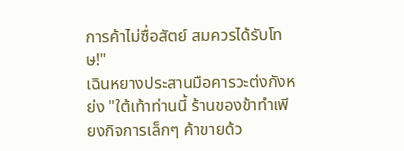การค้าไม่ซื่อสัตย์ สมควรได้รับโทษ!"
เฉินหยางประสานมือคารวะต่งกังหย่ง "ใต้เท้าท่านนี้ ร้านของข้าทำเพียงกิจการเล็กๆ ค้าขายด้ว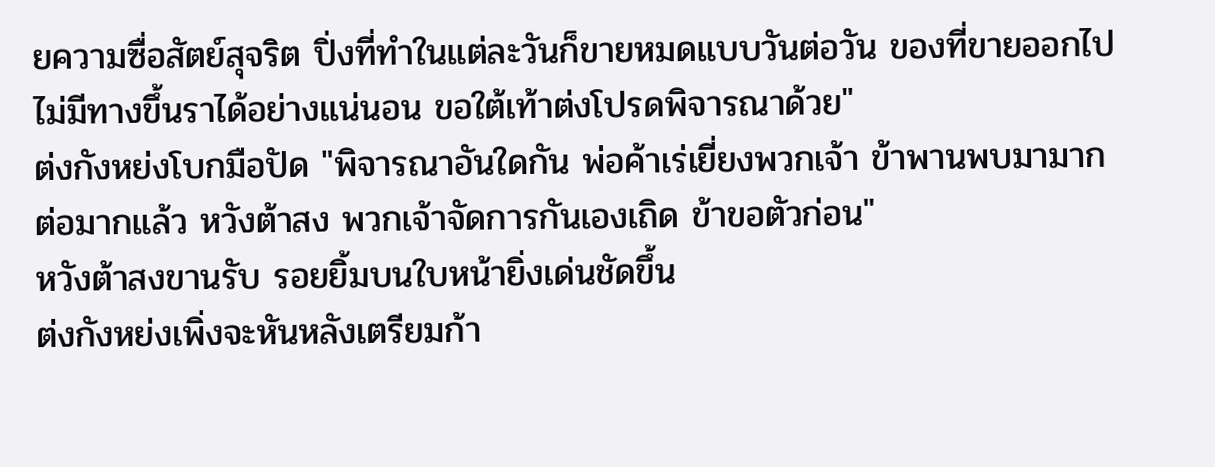ยความซื่อสัตย์สุจริต ปิ่งที่ทำในแต่ละวันก็ขายหมดแบบวันต่อวัน ของที่ขายออกไปไม่มีทางขึ้นราได้อย่างแน่นอน ขอใต้เท้าต่งโปรดพิจารณาด้วย"
ต่งกังหย่งโบกมือปัด "พิจารณาอันใดกัน พ่อค้าเร่เยี่ยงพวกเจ้า ข้าพานพบมามากต่อมากแล้ว หวังต้าสง พวกเจ้าจัดการกันเองเถิด ข้าขอตัวก่อน"
หวังต้าสงขานรับ รอยยิ้มบนใบหน้ายิ่งเด่นชัดขึ้น
ต่งกังหย่งเพิ่งจะหันหลังเตรียมก้า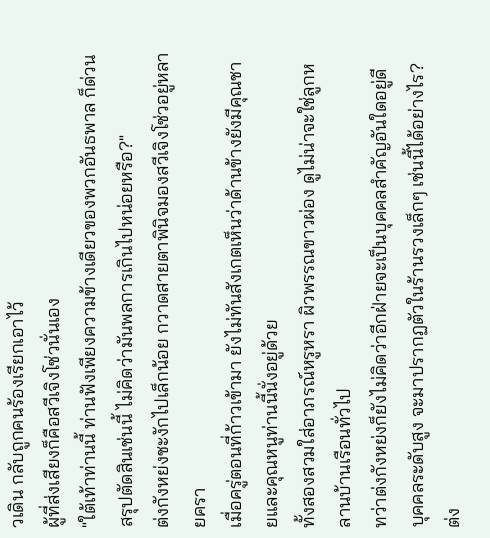วเดิน กลับถูกคนร้องเรียกเอาไว้
ผู้ที่ส่งเสียงก็คือสวีเจิงโซ่วนั่นเอง
"ใต้เท้าท่านนี้ ท่านฟังเพียงความข้างเดียวของพวกอันธพาล ก็ด่วนสรุปตัดสินเช่นนี้ ไม่คิดว่ามันพลการเกินไปหน่อยหรือ?"
ต่งกังหย่งชะงักไปเล็กน้อย กวาดสายตาพินิจมองสวีเจิงโซ่วอยู่หลายครา
เมื่อครู่ตอนที่ก้าวเข้ามา ยังไม่ทันสังเกตเห็นว่าด้านข้างยังมีคุณชายและคุณหนูท่านนี้นั่งอยู่ด้วย
ทั้งสองสวมใส่อาภรณ์หรูหรา ผิวพรรณขาวผ่อง ดูไม่น่าจะใช่ลูกหลานบ้านเรือนทั่วไป
ทว่าต่งกังหย่งก็ยังไม่คิดว่าอีกฝ่ายจะเป็นบุคคลสำคัญอันใดอยู่ดี
บุคคลระดับสูง จะมาปรากฏตัวในร้านรวงเล็กๆ เช่นนี้ได้อย่างไร?
ต่ง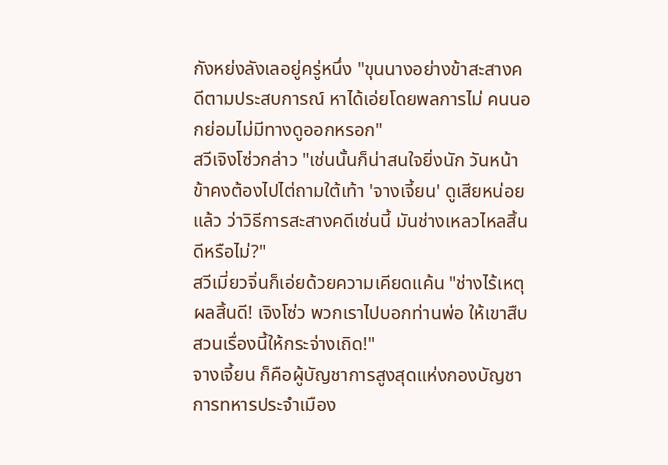กังหย่งลังเลอยู่ครู่หนึ่ง "ขุนนางอย่างข้าสะสางคดีตามประสบการณ์ หาได้เอ่ยโดยพลการไม่ คนนอกย่อมไม่มีทางดูออกหรอก"
สวีเจิงโซ่วกล่าว "เช่นนั้นก็น่าสนใจยิ่งนัก วันหน้าข้าคงต้องไปไต่ถามใต้เท้า 'จางเจี้ยน' ดูเสียหน่อยแล้ว ว่าวิธีการสะสางคดีเช่นนี้ มันช่างเหลวไหลสิ้นดีหรือไม่?"
สวีเมี่ยวจิ่นก็เอ่ยด้วยความเคียดแค้น "ช่างไร้เหตุผลสิ้นดี! เจิงโซ่ว พวกเราไปบอกท่านพ่อ ให้เขาสืบสวนเรื่องนี้ให้กระจ่างเถิด!"
จางเจี้ยน ก็คือผู้บัญชาการสูงสุดแห่งกองบัญชาการทหารประจำเมือง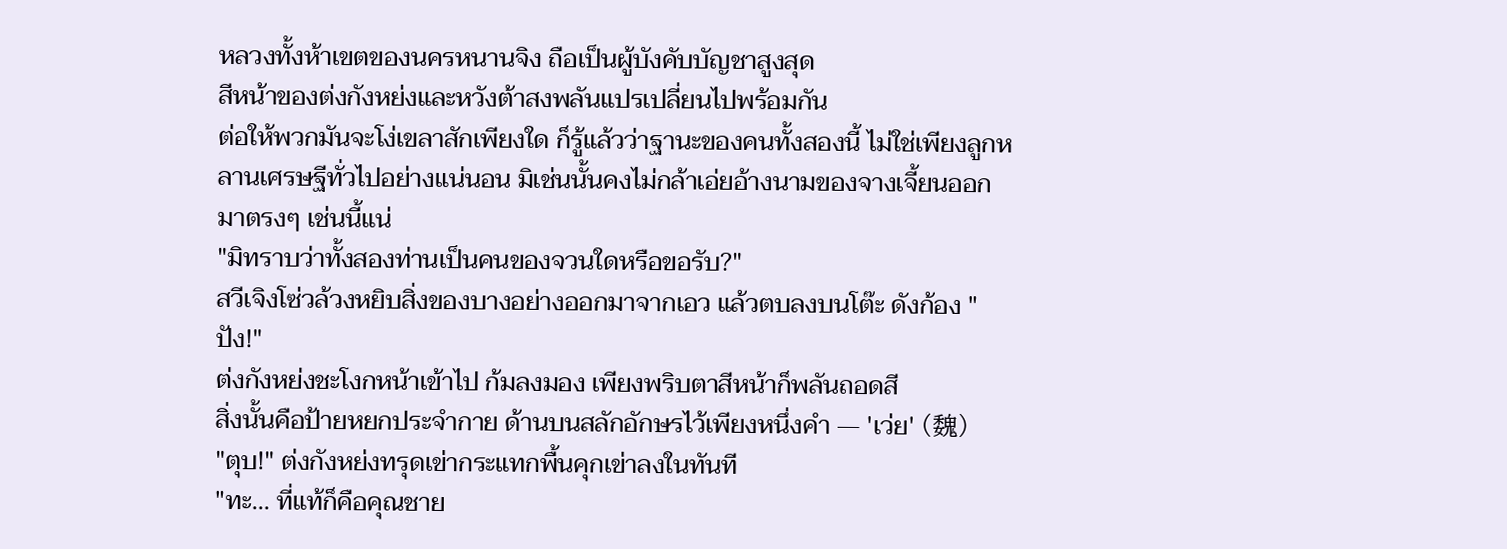หลวงทั้งห้าเขตของนครหนานจิง ถือเป็นผู้บังคับบัญชาสูงสุด
สีหน้าของต่งกังหย่งและหวังต้าสงพลันแปรเปลี่ยนไปพร้อมกัน
ต่อให้พวกมันจะโง่เขลาสักเพียงใด ก็รู้แล้วว่าฐานะของคนทั้งสองนี้ ไม่ใช่เพียงลูกหลานเศรษฐีทั่วไปอย่างแน่นอน มิเช่นนั้นคงไม่กล้าเอ่ยอ้างนามของจางเจี้ยนออกมาตรงๆ เช่นนี้แน่
"มิทราบว่าทั้งสองท่านเป็นคนของจวนใดหรือขอรับ?"
สวีเจิงโซ่วล้วงหยิบสิ่งของบางอย่างออกมาจากเอว แล้วตบลงบนโต๊ะ ดังก้อง "ปัง!"
ต่งกังหย่งชะโงกหน้าเข้าไป ก้มลงมอง เพียงพริบตาสีหน้าก็พลันถอดสี
สิ่งนั้นคือป้ายหยกประจำกาย ด้านบนสลักอักษรไว้เพียงหนึ่งคำ — 'เว่ย' (魏)
"ตุบ!" ต่งกังหย่งทรุดเข่ากระแทกพื้นคุกเข่าลงในทันที
"ทะ... ที่แท้ก็คือคุณชาย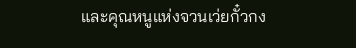และคุณหนูแห่งจวนเว่ยกั๋วกง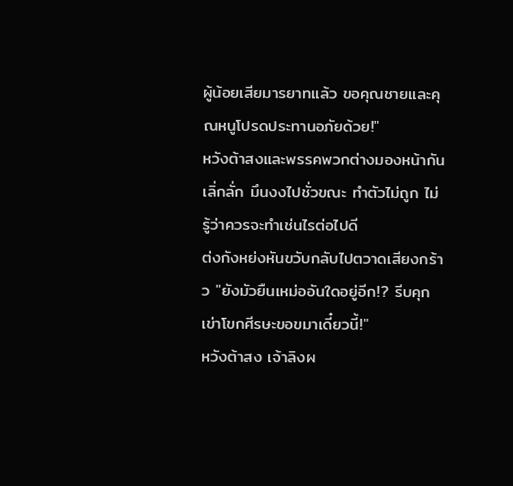ผู้น้อยเสียมารยาทแล้ว ขอคุณชายและคุณหนูโปรดประทานอภัยด้วย!"
หวังต้าสงและพรรคพวกต่างมองหน้ากันเลิ่กลั่ก มึนงงไปชั่วขณะ ทำตัวไม่ถูก ไม่รู้ว่าควรจะทำเช่นไรต่อไปดี
ต่งกังหย่งหันขวับกลับไปตวาดเสียงกร้าว "ยังมัวยืนเหม่ออันใดอยู่อีก!? รีบคุกเข่าโขกศีรษะขอขมาเดี๋ยวนี้!"
หวังต้าสง เจ้าลิงผ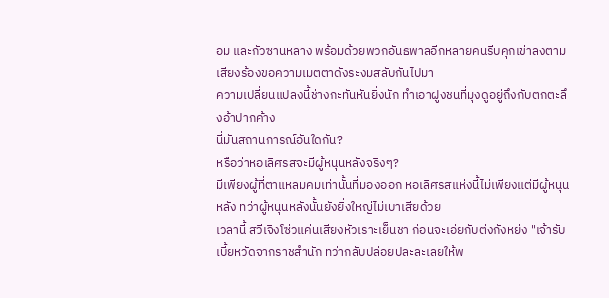อม และกัวซานหลาง พร้อมด้วยพวกอันธพาลอีกหลายคนรีบคุกเข่าลงตาม
เสียงร้องขอความเมตตาดังระงมสลับกันไปมา
ความเปลี่ยนแปลงนี้ช่างกะทันหันยิ่งนัก ทำเอาฝูงชนที่มุงดูอยู่ถึงกับตกตะลึงอ้าปากค้าง
นี่มันสถานการณ์อันใดกัน?
หรือว่าหอเลิศรสจะมีผู้หนุนหลังจริงๆ?
มีเพียงผู้ที่ตาแหลมคมเท่านั้นที่มองออก หอเลิศรสแห่งนี้ไม่เพียงแต่มีผู้หนุนหลัง ทว่าผู้หนุนหลังนั้นยังยิ่งใหญ่ไม่เบาเสียด้วย
เวลานี้ สวีเจิงโซ่วแค่นเสียงหัวเราะเย็นชา ก่อนจะเอ่ยกับต่งกังหย่ง "เจ้ารับเบี้ยหวัดจากราชสำนัก ทว่ากลับปล่อยปละละเลยให้พ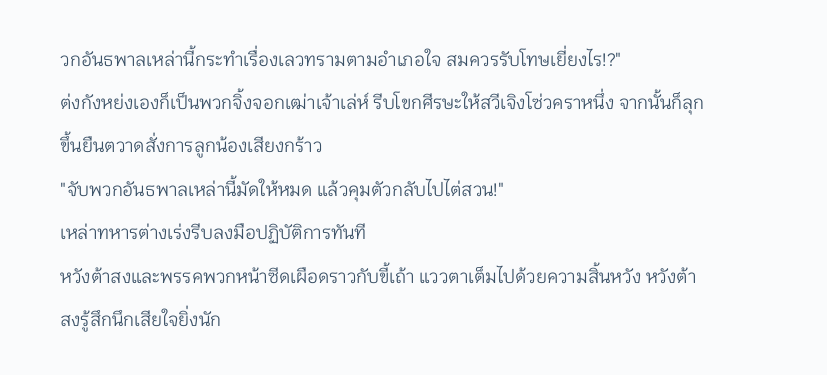วกอันธพาลเหล่านี้กระทำเรื่องเลวทรามตามอำเภอใจ สมควรรับโทษเยี่ยงไร!?"
ต่งกังหย่งเองก็เป็นพวกจิ้งจอกเฒ่าเจ้าเล่ห์ รีบโขกศีรษะให้สวีเจิงโซ่วคราหนึ่ง จากนั้นก็ลุกขึ้นยืนตวาดสั่งการลูกน้องเสียงกร้าว
"จับพวกอันธพาลเหล่านี้มัดให้หมด แล้วคุมตัวกลับไปไต่สวน!"
เหล่าทหารต่างเร่งรีบลงมือปฏิบัติการทันที
หวังต้าสงและพรรคพวกหน้าซีดเผือดราวกับขี้เถ้า แววตาเต็มไปด้วยความสิ้นหวัง หวังต้าสงรู้สึกนึกเสียใจยิ่งนัก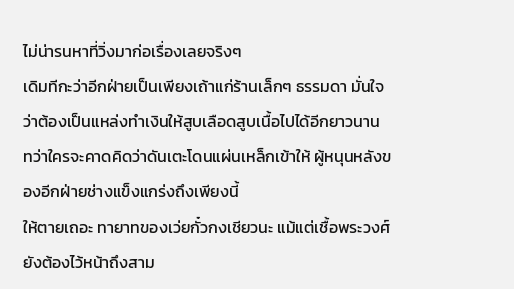ไม่น่ารนหาที่วิ่งมาก่อเรื่องเลยจริงๆ
เดิมทีกะว่าอีกฝ่ายเป็นเพียงเถ้าแก่ร้านเล็กๆ ธรรมดา มั่นใจว่าต้องเป็นแหล่งทำเงินให้สูบเลือดสูบเนื้อไปได้อีกยาวนาน
ทว่าใครจะคาดคิดว่าดันเตะโดนแผ่นเหล็กเข้าให้ ผู้หนุนหลังของอีกฝ่ายช่างแข็งแกร่งถึงเพียงนี้
ให้ตายเถอะ ทายาทของเว่ยกั๋วกงเชียวนะ แม้แต่เชื้อพระวงศ์ยังต้องไว้หน้าถึงสาม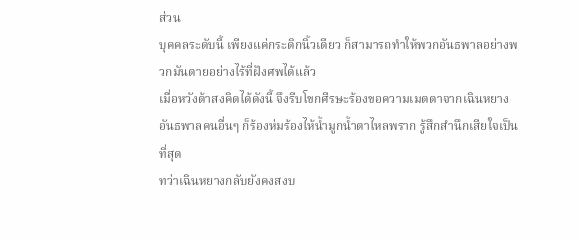ส่วน
บุคคลระดับนี้ เพียงแค่กระดิกนิ้วเดียว ก็สามารถทำให้พวกอันธพาลอย่างพวกมันตายอย่างไร้ที่ฝังศพได้แล้ว
เมื่อหวังต้าสงคิดได้ดังนี้ จึงรีบโขกศีรษะร้องขอความเมตตาจากเฉินหยาง
อันธพาลคนอื่นๆ ก็ร้องห่มร้องไห้น้ำมูกน้ำตาไหลพราก รู้สึกสำนึกเสียใจเป็นที่สุด
ทว่าเฉินหยางกลับยังคงสงบ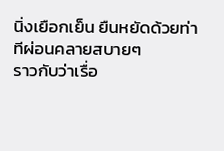นิ่งเยือกเย็น ยืนหยัดด้วยท่าทีผ่อนคลายสบายๆ
ราวกับว่าเรื่อ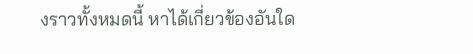งราวทั้งหมดนี้ หาได้เกี่ยวข้องอันใด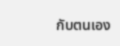กับตนเอง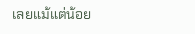เลยแม้แต่น้อย